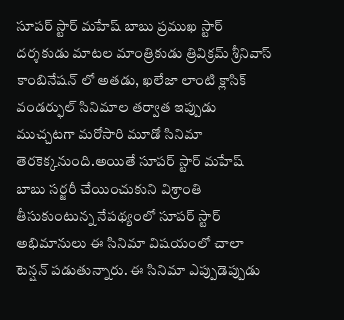సూపర్ స్టార్ మహేష్ బాబు ప్రముఖ స్టార్ దర్శకుడు మాటల మాంత్రికుడు త్రివిక్రమ్ శ్రీనివాస్ కాంబినేషన్ లో అతడు, ఖలేజా లాంటి క్లాసిక్ వండర్ఫుల్ సినిమాల తర్వాత ఇప్పుడు ముచ్చటగా మరోసారి మూడో సినిమా తెరకెక్కనుంది.అయితే సూపర్ స్టార్ మహేష్ బాబు సర్జరీ చేయించుకుని విశ్రాంతి తీసుకుంటున్న నేపథ్యంలో సూపర్ స్టార్ అభిమానులు ఈ సినిమా విషయంలో చాలా టెన్షన్ పడుతున్నారు. ఈ సినిమా ఎప్పుడెప్పుడు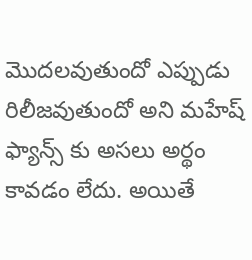మొదలవుతుందో ఎప్పుడు రిలీజవుతుందో అని మహేష్ ఫ్యాన్స్ కు అసలు అర్థం కావడం లేదు. అయితే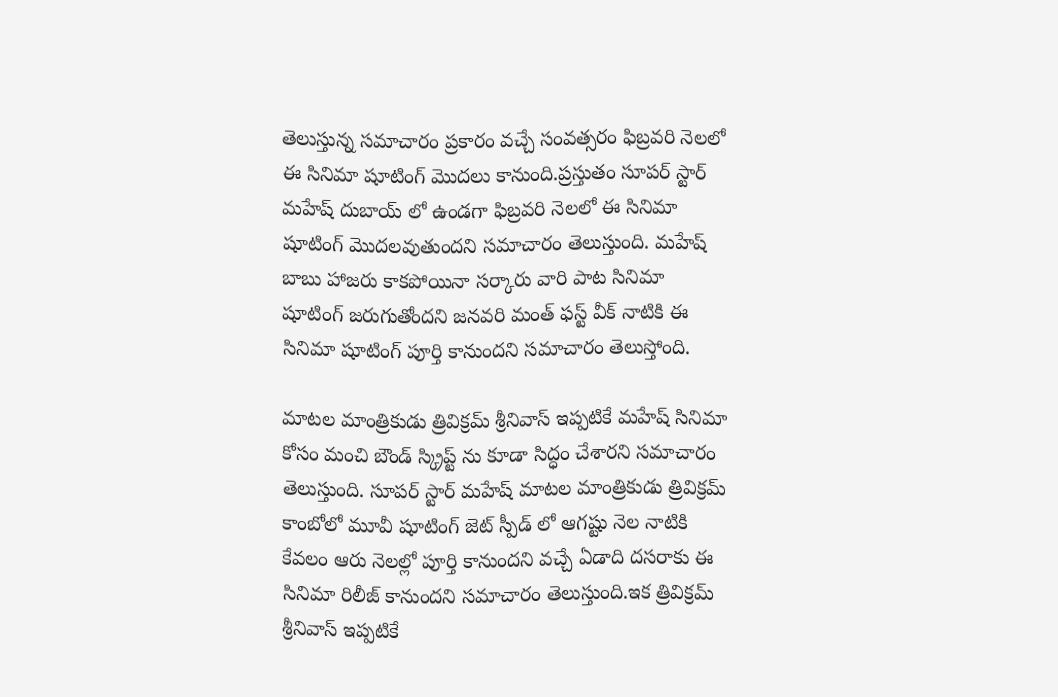తెలుస్తున్న సమాచారం ప్రకారం వచ్చే సంవత్సరం ఫిబ్రవరి నెలలో ఈ సినిమా షూటింగ్ మొదలు కానుంది.ప్రస్తుతం సూపర్ స్టార్ మహేష్ దుబాయ్ లో ఉండగా ఫిబ్రవరి నెలలో ఈ సినిమా షూటింగ్ మొదలవుతుందని సమాచారం తెలుస్తుంది. మహేష్ బాబు హాజరు కాకపోయినా సర్కారు వారి పాట సినిమా షూటింగ్ జరుగుతోందని జనవరి మంత్ ఫస్ట్ వీక్ నాటికి ఈ సినిమా షూటింగ్ పూర్తి కానుందని సమాచారం తెలుస్తోంది.

మాటల మాంత్రికుడు త్రివిక్రమ్ శ్రీనివాస్ ఇప్పటికే మహేష్ సినిమా కోసం మంచి బౌండ్ స్క్రిప్ట్ ను కూడా సిద్ధం చేశారని సమాచారం తెలుస్తుంది. సూపర్ స్టార్ మహేష్ మాటల మాంత్రికుడు త్రివిక్రమ్ కాంబోలో మూవీ షూటింగ్ జెట్ స్పీడ్ లో ఆగష్టు నెల నాటికి కేవలం ఆరు నెలల్లో పూర్తి కానుందని వచ్చే ఏడాది దసరాకు ఈ సినిమా రిలీజ్ కానుందని సమాచారం తెలుస్తుంది.ఇక త్రివిక్రమ్ శ్రీనివాస్ ఇప్పటికే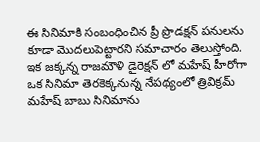ఈ సినిమాకి సంబంధించిన ప్రీ ప్రొడక్షన్ పనులను కూడా మొదలుపెట్టారని సమాచారం తెలుస్తోంది. ఇక జక్కన్న రాజమౌళి డైరెక్షన్ లో మహేష్ హీరోగా ఒక సినిమా తెరకెక్కనున్న నేపథ్యంలో త్రివిక్రమ్ మహేష్ బాబు సినిమాను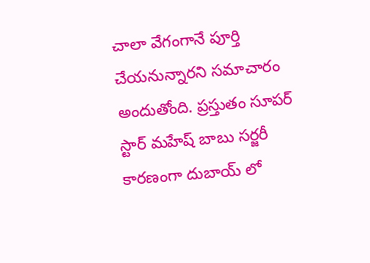చాలా వేగంగానే పూర్తి చేయనున్నారని సమాచారం అందుతోంది. ప్రస్తుతం సూపర్ స్టార్ మహేష్ బాబు సర్జరీ కారణంగా దుబాయ్ లో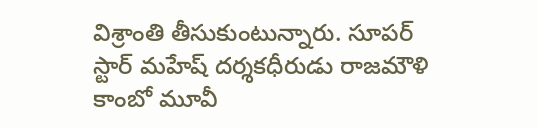విశ్రాంతి తీసుకుంటున్నారు. సూపర్ స్టార్ మహేష్ దర్శకధీరుడు రాజమౌళి కాంబో మూవీ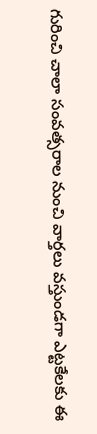గురించి చాలా సంవత్సరాల నుంచి వార్తలు వస్తుండగా ఎట్టకేలకు ఈ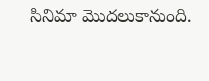సినిమా మొదలుకానుంది.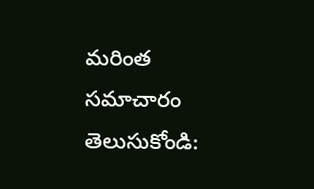మరింత సమాచారం తెలుసుకోండి: